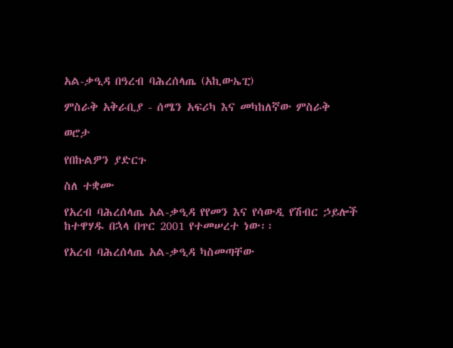አል-ቃዒዳ በዓረብ ባሕረሰላጤ (አኪውኤፒ)

ምስራቅ አቅራቢያ - ሰሜን አፍሪካ እና መካከለኛው ምስራቅ

ወሮታ

የበኩልዎን ያድርጉ

ስለ ተቋሙ

የአረብ ባሕረሰላጤ አል-ቃዒዳ የየመን እና የሳውዲ የሽብር ኃይሎች ከተዋሃዱ በኋላ በጥር 2001 የተመሠረተ ነው፡፡

የአረብ ባሕረሰላጤ አል-ቃዒዳ ካስመጣቸው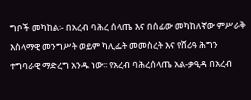ግቦች መካከል፡- በአረብ ባሕረ ሰላጤ እና በሰፊው መካከለኛው ምሥራቅ እስላማዊ መንግሥት ወይም ካሊፌት መመስረት እና የሸሪዓ ሕግን ተግባራዊ ማድረግ አንዱ ነው፡፡ የአረብ ባሕረሰላጤ አል-ቃዒዳ በአረብ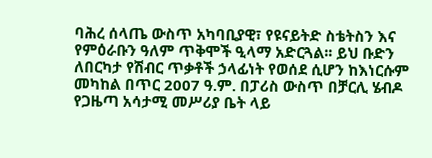ባሕረ ሰላጤ ውስጥ አካባቢያዊ፣ የዩናይትድ ስቴትስን እና የምዕራቡን ዓለም ጥቅሞች ዒላማ አድርጓል፡፡ ይህ ቡድን ለበርካታ የሽብር ጥቃቶች ኃላፊነት የወሰደ ሲሆን ከእነርሱም መካከል በጥር 2007 ዓ.ም. በፓሪስ ውስጥ በቻርሊ ሄብዶ የጋዜጣ አሳታሚ መሥሪያ ቤት ላይ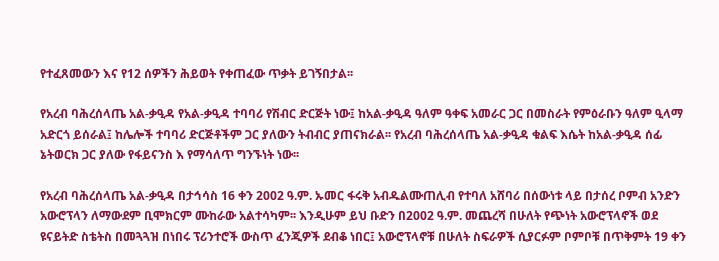የተፈጸመውን እና የ12 ሰዎችን ሕይወት የቀጠፈው ጥቃት ይገኝበታል፡፡

የአረብ ባሕረሰላጤ አል-ቃዒዳ የአል-ቃዒዳ ተባባሪ የሽብር ድርጅት ነው፤ ከአል-ቃዒዳ ዓለም ዓቀፍ አመራር ጋር በመስራት የምዕራቡን ዓለም ዒላማ አድርጎ ይሰራል፤ ከሌሎች ተባባሪ ድርጅቶችም ጋር ያለውን ትብብር ያጠናክራል፡፡ የአረብ ባሕረሰላጤ አል-ቃዒዳ ቁልፍ እሴት ከአል-ቃዒዳ ሰፊ ኔትወርክ ጋር ያለው የፋይናንስ እ የማሳለጥ ግንኙነት ነው፡፡

የአረብ ባሕረሰላጤ አል-ቃዒዳ በታኅሳስ 16 ቀን 2002 ዓ.ም. ኡመር ፋሩቅ አብዱልሙጠሊብ የተባለ አሸባሪ በሰውነቱ ላይ በታሰረ ቦምብ አንድን አውሮፕላን ለማውደም ቢሞክርም ሙከራው አልተሳካም፡፡ እንዲሁም ይህ ቡድን በ2002 ዓ.ም. መጨረሻ በሁለት የጭነት አውሮፕላኖች ወደ ዩናይትድ ስቴትስ በመጓጓዝ በነበሩ ፕሪንተሮች ውስጥ ፈንጂዎች ደብቆ ነበር፤ አውሮፕላኖቹ በሁለት ስፍራዎች ሲያርፉም ቦምቦቹ በጥቅምት 19 ቀን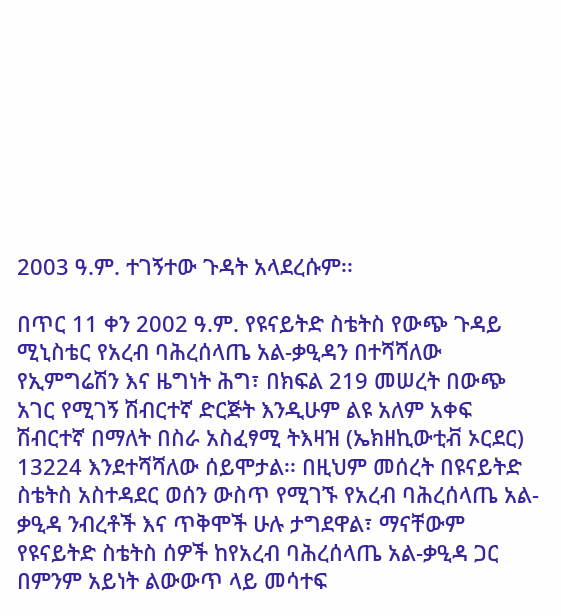2003 ዓ.ም. ተገኝተው ጉዳት አላደረሱም፡፡

በጥር 11 ቀን 2002 ዓ.ም. የዩናይትድ ስቴትስ የውጭ ጉዳይ ሚኒስቴር የአረብ ባሕረሰላጤ አል-ቃዒዳን በተሻሻለው የኢምግሬሽን እና ዜግነት ሕግ፣ በክፍል 219 መሠረት በውጭ አገር የሚገኝ ሽብርተኛ ድርጅት እንዲሁም ልዩ አለም አቀፍ ሽብርተኛ በማለት በስራ አስፈፃሚ ትእዛዝ (ኤክዘኪውቲቭ ኦርደር) 13224 እንደተሻሻለው ሰይሞታል፡፡ በዚህም መሰረት በዩናይትድ ስቴትስ አስተዳደር ወሰን ውስጥ የሚገኙ የአረብ ባሕረሰላጤ አል-ቃዒዳ ንብረቶች እና ጥቅሞች ሁሉ ታግደዋል፣ ማናቸውም የዩናይትድ ስቴትስ ሰዎች ከየአረብ ባሕረሰላጤ አል-ቃዒዳ ጋር በምንም አይነት ልውውጥ ላይ መሳተፍ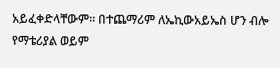አይፈቀድላቸውም፡፡ በተጨማሪም ለኤኪውአይኤስ ሆን ብሎ የማቴሪያል ወይም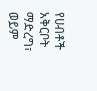የሀብቶች አቅርቦት ማድረግ፣ ወይም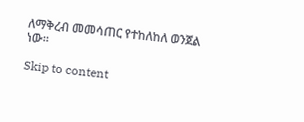ለማቅረብ መመሳጠር የተከለከለ ወንጀል ነው፡፡

Skip to content